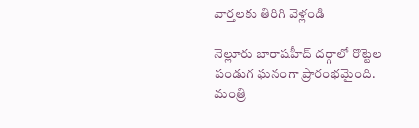వార్తలకు తిరిగి వెళ్లండి

నెల్లూరు బారాషహీద్ దర్గాలో రొట్టెల పండుగ ఘనంగా ప్రారంభమైంది. మంత్రి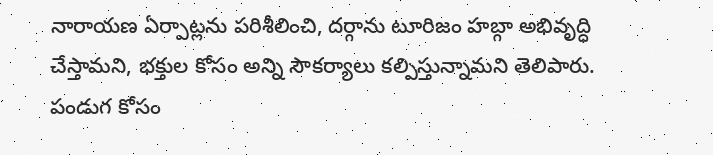నారాయణ ఏర్పాట్లను పరిశీలించి, దర్గాను టూరిజం హబ్గా అభివృద్ధి చేస్తామని, భక్తుల కోసం అన్ని సౌకర్యాలు కల్పిస్తున్నామని తెలిపారు.
పండుగ కోసం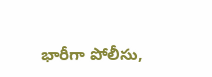భారీగా పోలీసు,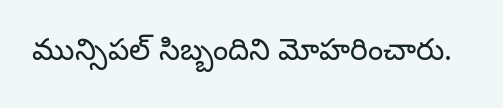మున్సిపల్ సిబ్బందిని మోహరించారు.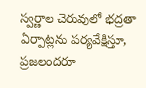స్వర్ణాల చెరువులో భద్రతా ఏర్పాట్లను పర్యవేక్షిస్తూ, ప్రజలందరూ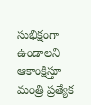సుభిక్షంగా ఉండాలని ఆకాంక్షిస్తూ మంత్రి ప్రత్యేక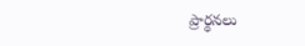ప్రార్థనలు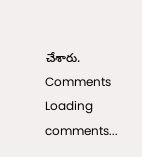చేశారు.
Comments
Loading comments...